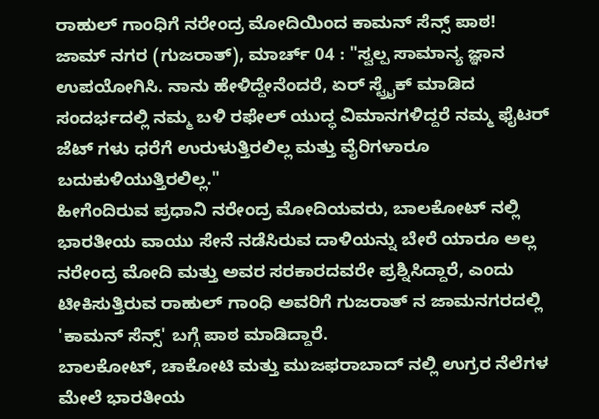ರಾಹುಲ್ ಗಾಂಧಿಗೆ ನರೇಂದ್ರ ಮೋದಿಯಿಂದ ಕಾಮನ್ ಸೆನ್ಸ್ ಪಾಠ!
ಜಾಮ್ ನಗರ (ಗುಜರಾತ್), ಮಾರ್ಚ್ 04 : "ಸ್ವಲ್ಪ ಸಾಮಾನ್ಯ ಜ್ಞಾನ ಉಪಯೋಗಿಸಿ. ನಾನು ಹೇಳಿದ್ದೇನೆಂದರೆ, ಏರ್ ಸ್ಟ್ರೈಕ್ ಮಾಡಿದ ಸಂದರ್ಭದಲ್ಲಿ ನಮ್ಮ ಬಳಿ ರಫೇಲ್ ಯುದ್ಧ ವಿಮಾನಗಳಿದ್ದರೆ ನಮ್ಮ ಫೈಟರ್ ಜೆಟ್ ಗಳು ಧರೆಗೆ ಉರುಳುತ್ತಿರಲಿಲ್ಲ ಮತ್ತು ವೈರಿಗಳಾರೂ ಬದುಕುಳಿಯುತ್ತಿರಲಿಲ್ಲ."
ಹೀಗೆಂದಿರುವ ಪ್ರಧಾನಿ ನರೇಂದ್ರ ಮೋದಿಯವರು, ಬಾಲಕೋಟ್ ನಲ್ಲಿ ಭಾರತೀಯ ವಾಯು ಸೇನೆ ನಡೆಸಿರುವ ದಾಳಿಯನ್ನು ಬೇರೆ ಯಾರೂ ಅಲ್ಲ ನರೇಂದ್ರ ಮೋದಿ ಮತ್ತು ಅವರ ಸರಕಾರದವರೇ ಪ್ರಶ್ನಿಸಿದ್ದಾರೆ, ಎಂದು ಟೀಕಿಸುತ್ತಿರುವ ರಾಹುಲ್ ಗಾಂಧಿ ಅವರಿಗೆ ಗುಜರಾತ್ ನ ಜಾಮನಗರದಲ್ಲಿ 'ಕಾಮನ್ ಸೆನ್ಸ್' ಬಗ್ಗೆ ಪಾಠ ಮಾಡಿದ್ದಾರೆ.
ಬಾಲಕೋಟ್, ಚಾಕೋಟಿ ಮತ್ತು ಮುಜಫರಾಬಾದ್ ನಲ್ಲಿ ಉಗ್ರರ ನೆಲೆಗಳ ಮೇಲೆ ಭಾರತೀಯ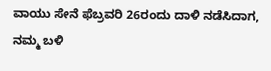ವಾಯು ಸೇನೆ ಫೆಬ್ರವರಿ 26ರಂದು ದಾಳಿ ನಡೆಸಿದಾಗ, ನಮ್ಮ ಬಳಿ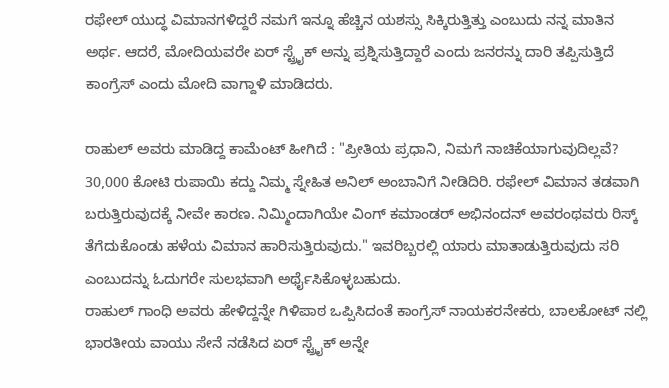ರಫೇಲ್ ಯುದ್ಧ ವಿಮಾನಗಳಿದ್ದರೆ ನಮಗೆ ಇನ್ನೂ ಹೆಚ್ಚಿನ ಯಶಸ್ಸು ಸಿಕ್ಕಿರುತ್ತಿತ್ತು ಎಂಬುದು ನನ್ನ ಮಾತಿನ ಅರ್ಥ. ಆದರೆ, ಮೋದಿಯವರೇ ಏರ್ ಸ್ಟ್ರೈಕ್ ಅನ್ನು ಪ್ರಶ್ನಿಸುತ್ತಿದ್ದಾರೆ ಎಂದು ಜನರನ್ನು ದಾರಿ ತಪ್ಪಿಸುತ್ತಿದೆ ಕಾಂಗ್ರೆಸ್ ಎಂದು ಮೋದಿ ವಾಗ್ದಾಳಿ ಮಾಡಿದರು.

ರಾಹುಲ್ ಅವರು ಮಾಡಿದ್ದ ಕಾಮೆಂಟ್ ಹೀಗಿದೆ : "ಪ್ರೀತಿಯ ಪ್ರಧಾನಿ, ನಿಮಗೆ ನಾಚಿಕೆಯಾಗುವುದಿಲ್ಲವೆ? 30,000 ಕೋಟಿ ರುಪಾಯಿ ಕದ್ದು ನಿಮ್ಮ ಸ್ನೇಹಿತ ಅನಿಲ್ ಅಂಬಾನಿಗೆ ನೀಡಿದಿರಿ. ರಫೇಲ್ ವಿಮಾನ ತಡವಾಗಿ ಬರುತ್ತಿರುವುದಕ್ಕೆ ನೀವೇ ಕಾರಣ. ನಿಮ್ಮಿಂದಾಗಿಯೇ ವಿಂಗ್ ಕಮಾಂಡರ್ ಅಭಿನಂದನ್ ಅವರಂಥವರು ರಿಸ್ಕ್ ತೆಗೆದುಕೊಂಡು ಹಳೆಯ ವಿಮಾನ ಹಾರಿಸುತ್ತಿರುವುದು." ಇವರಿಬ್ಬರಲ್ಲಿ ಯಾರು ಮಾತಾಡುತ್ತಿರುವುದು ಸರಿ ಎಂಬುದನ್ನು ಓದುಗರೇ ಸುಲಭವಾಗಿ ಅರ್ಥೈಸಿಕೊಳ್ಳಬಹುದು.
ರಾಹುಲ್ ಗಾಂಧಿ ಅವರು ಹೇಳಿದ್ದನ್ನೇ ಗಿಳಿಪಾಠ ಒಪ್ಪಿಸಿದಂತೆ ಕಾಂಗ್ರೆಸ್ ನಾಯಕರನೇಕರು, ಬಾಲಕೋಟ್ ನಲ್ಲಿ ಭಾರತೀಯ ವಾಯು ಸೇನೆ ನಡೆಸಿದ ಏರ್ ಸ್ಟ್ರೈಕ್ ಅನ್ನೇ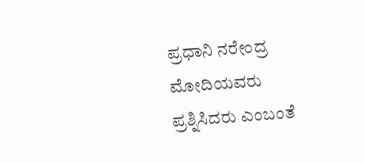ಪ್ರಧಾನಿ ನರೇಂದ್ರ ಮೋದಿಯವರು ಪ್ರಶ್ನಿಸಿದರು ಎಂಬಂತೆ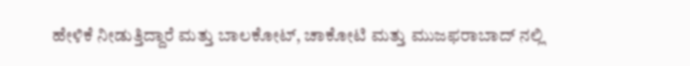ಹೇಳಿಕೆ ನೀಡುತ್ತಿದ್ದಾರೆ ಮತ್ತು ಬಾಲಕೋಟ್, ಚಾಕೋಟಿ ಮತ್ತು ಮುಜಫರಾಬಾದ್ ನಲ್ಲಿ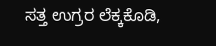ಸತ್ತ ಉಗ್ರರ ಲೆಕ್ಕಕೊಡಿ,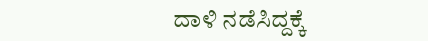ದಾಳಿ ನಡೆಸಿದ್ದಕ್ಕೆ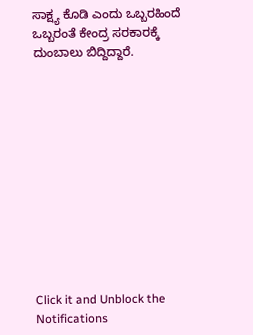ಸಾಕ್ಷ್ಯ ಕೊಡಿ ಎಂದು ಒಬ್ಬರಹಿಂದೆ ಒಬ್ಬರಂತೆ ಕೇಂದ್ರ ಸರಕಾರಕ್ಕೆ ದುಂಬಾಲು ಬಿದ್ದಿದ್ದಾರೆ.












Click it and Unblock the Notifications